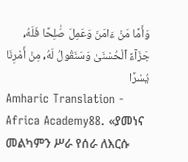وَأَمَّا مَنْ ءَامَنَ وَعَمِلَ صَٰلِحًا فَلَهُۥ جَزَآءً ٱلْحُسْنَىٰ وَسَنَقُولُ لَهُۥ مِنْ أَمْرِنَا يُسْرًا
Amharic Translation - Africa Academy88. «ያመነና መልካምን ሥራ የሰራ ለእርሱ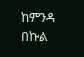ከምንዳ በኩል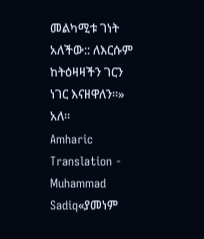መልካሚቱ ገነት አለችው:: ለእርሱም ከትዕዛዛችን ገርን ነገር እናዘዋለን።» አለ።
Amharic Translation - Muhammad Sadiq«ያመነም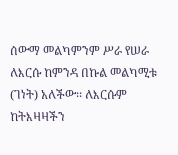ሰውማ መልካምንም ሥራ የሠራ ለእርሱ ከምንዳ በኩል መልካሚቱ (ገነት) አለችው፡፡ ለእርሱም ከትእዛዛችን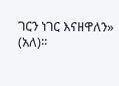ገርን ነገር እናዘዋለን» (አለ)፡፡